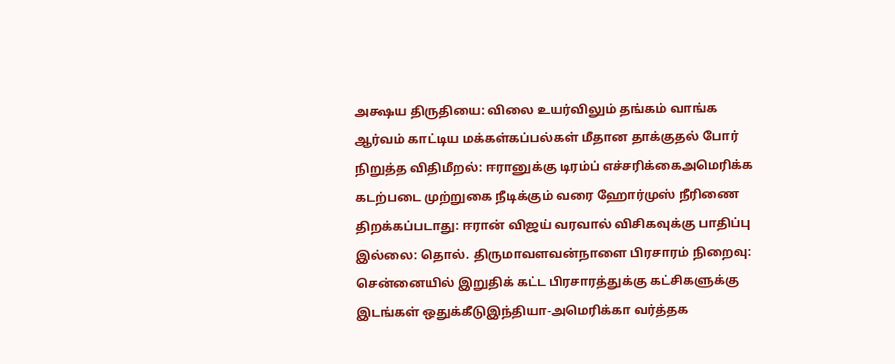அக்ஷய திருதியை: விலை உயர்விலும் தங்கம் வாங்க ஆர்வம் காட்டிய மக்கள்கப்பல்கள் மீதான தாக்குதல் போர் நிறுத்த விதிமீறல்: ஈரானுக்கு டிரம்ப் எச்சரிக்கைஅமெரிக்க கடற்படை முற்றுகை நீடிக்கும் வரை ஹோர்முஸ் நீரிணை திறக்கப்படாது: ஈரான் விஜய் வரவால் விசிகவுக்கு பாதிப்பு இல்லை: தொல். திருமாவளவன்நாளை பிரசாரம் நிறைவு: சென்னையில் இறுதிக் கட்ட பிரசாரத்துக்கு கட்சிகளுக்கு இடங்கள் ஒதுக்கீடுஇந்தியா-அமெரிக்கா வர்த்தக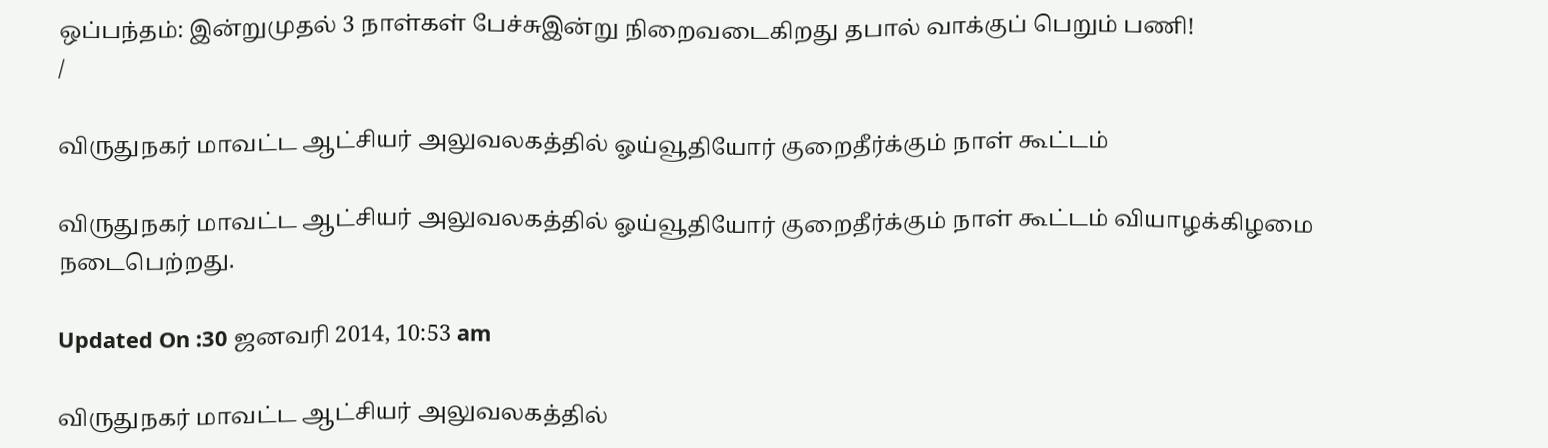ஒப்பந்தம்: இன்றுமுதல் 3 நாள்கள் பேச்சுஇன்று நிறைவடைகிறது தபால் வாக்குப் பெறும் பணி!
/

விருதுநகர் மாவட்ட ஆட்சியர் அலுவலகத்தில் ஓய்வூதியோர் குறைதீர்க்கும் நாள் கூட்டம்

விருதுநகர் மாவட்ட ஆட்சியர் அலுவலகத்தில் ஓய்வூதியோர் குறைதீர்க்கும் நாள் கூட்டம் வியாழக்கிழமை நடைபெற்றது.

Updated On :30 ஜனவரி 2014, 10:53 am

விருதுநகர் மாவட்ட ஆட்சியர் அலுவலகத்தில்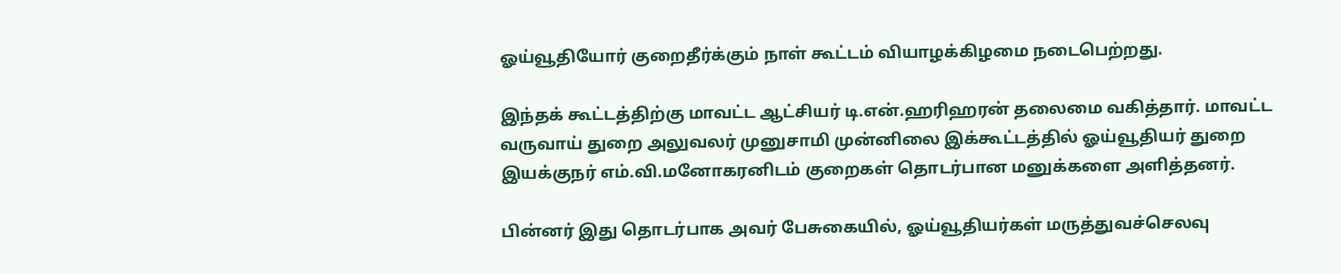ஓய்வூதியோர் குறைதீர்க்கும் நாள் கூட்டம் வியாழக்கிழமை நடைபெற்றது.

இந்தக் கூட்டத்திற்கு மாவட்ட ஆட்சியர் டி.என்.ஹரிஹரன் தலைமை வகித்தார். மாவட்ட வருவாய் துறை அலுவலர் முனுசாமி முன்னிலை இக்கூட்டத்தில் ஓய்வூதியர் துறை இயக்குநர் எம்.வி.மனோகரனிடம் குறைகள் தொடர்பான மனுக்களை அளித்தனர்.

பின்னர் இது தொடர்பாக அவர் பேசுகையில், ஓய்வூதியர்கள் மருத்துவச்செலவு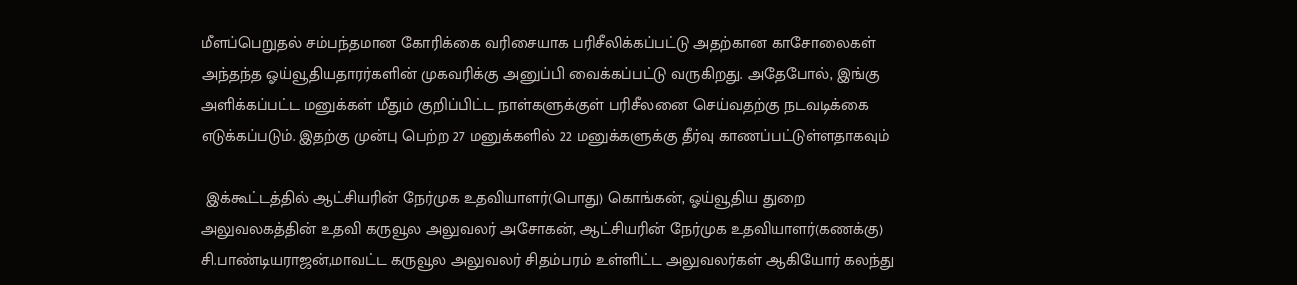மீளப்பெறுதல் சம்பந்தமான கோரிக்கை வரிசையாக பரிசீலிக்கப்பட்டு அதற்கான காசோலைகள் அந்தந்த ஓய்வூதியதாரர்களின் முகவரிக்கு அனுப்பி வைக்கப்பட்டு வருகிறது. அதேபோல், இங்கு அளிக்கப்பட்ட மனுக்கள் மீதும் குறிப்பிட்ட நாள்களுக்குள் பரிசீலனை செய்வதற்கு நடவடிக்கை எடுக்கப்படும். இதற்கு முன்பு பெற்ற 27 மனுக்களில் 22 மனுக்களுக்கு தீர்வு காணப்பட்டுள்ளதாகவும்

 இக்கூட்டத்தில் ஆட்சியரின் நேர்முக உதவியாளர்(பொது) கொங்கன், ஓய்வூதிய துறை அலுவலகத்தின் உதவி கருவூல அலுவலர் அசோகன், ஆட்சியரின் நேர்முக உதவியாளர்(கணக்கு) சி.பாண்டியராஜன்,மாவட்ட கருவூல அலுவலர் சிதம்பரம் உள்ளிட்ட அலுவலர்கள் ஆகியோர் கலந்து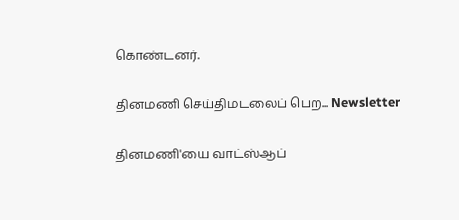கொண்டனர்.

தினமணி செய்திமடலைப் பெற... Newsletter

தினமணி'யை வாட்ஸ்ஆப்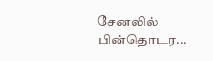சேனலில் பின்தொடர...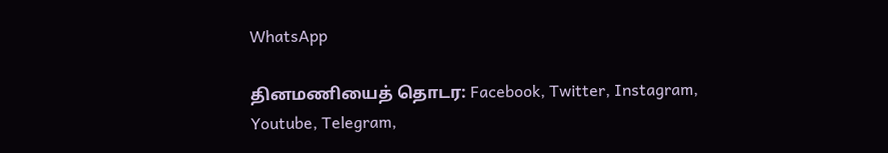WhatsApp

தினமணியைத் தொடர: Facebook, Twitter, Instagram, Youtube, Telegram,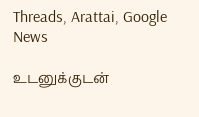Threads, Arattai, Google News

உடனுக்குடன்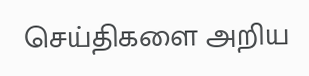செய்திகளை அறிய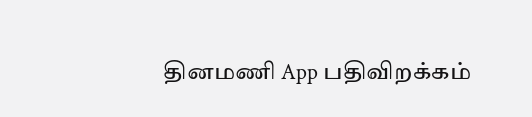தினமணி App பதிவிறக்கம்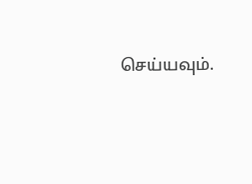செய்யவும்.